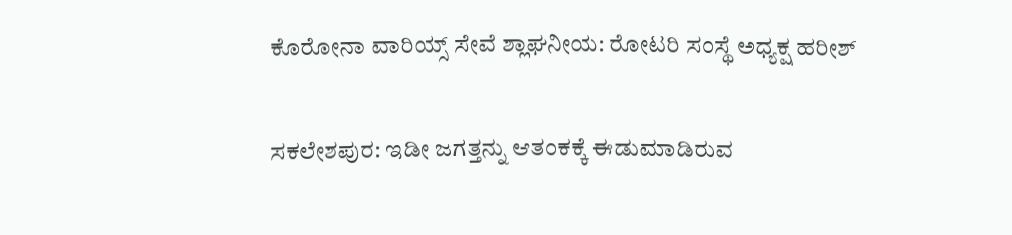ಕೊರೋನಾ ವಾರಿಯ್ಸ್‌ ಸೇವೆ ಶ್ಲಾಘನೀಯ: ರೋಟರಿ ಸಂಸ್ಥೆ ಅಧ್ಯಕ್ಷ ಹರೀಶ್

ಸಕಲೇಶಪುರ: ಇಡೀ ಜಗತ್ತನ್ನು ಆತಂಕಕ್ಕೆ ಈಡುಮಾಡಿರುವ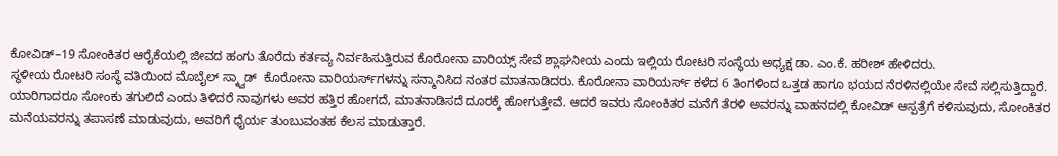ಕೋವಿಡ್‌–19 ಸೋಂಕಿತರ ಆರೈಕೆಯಲ್ಲಿ ಜೀವದ ಹಂಗು ತೊರೆದು ಕರ್ತವ್ಯ ನಿರ್ವಹಿಸುತ್ತಿರುವ ಕೊರೋನಾ ವಾರಿಯ್ಸ್‌ ಸೇವೆ ಶ್ಲಾಘನೀಯ ಎಂದು ಇಲ್ಲಿಯ ರೋಟರಿ ಸಂಸ್ಥೆಯ ಅಧ್ಯಕ್ಷ ಡಾ. ಎಂ.ಕೆ. ಹರೀಶ್‌ ಹೇಳಿದರು.
ಸ್ಥಳೀಯ ರೋಟರಿ ಸಂಸ್ಥೆ ವತಿಯಿಂದ ಮೊಬೈಲ್‌ ಸ್ಕ್ವಾಡ್‌  ಕೊರೋನಾ ವಾರಿಯರ್ಸ್‌ಗಳನ್ನು ಸನ್ಮಾನಿಸಿದ ನಂತರ ಮಾತನಾಡಿದರು. ಕೊರೋನಾ ವಾರಿಯರ್ಸ್‌ ಕಳೆದ 6 ತಿಂಗಳಿಂದ ಒತ್ತಡ ಹಾಗೂ ಭಯದ ನೆರಳಿನಲ್ಲಿಯೇ ಸೇವೆ ಸಲ್ಲಿಸುತ್ತಿದ್ದಾರೆ. ಯಾರಿಗಾದರೂ ಸೋಂಕು ತಗುಲಿದೆ ಎಂದು ತಿಳಿದರೆ ನಾವುಗಳು ಅವರ ಹತ್ತಿರ ಹೋಗದೆ, ಮಾತನಾಡಿಸದೆ ದೂರಕ್ಕೆ ಹೋಗುತ್ತೇವೆ. ಆದರೆ ಇವರು ಸೋಂಕಿತರ ಮನೆಗೆ ತೆರಳಿ ಅವರನ್ನು ವಾಹನದಲ್ಲಿ ಕೋವಿಡ್‌ ಆಸ್ಪತ್ರೆಗೆ ಕಳಿಸುವುದು, ಸೋಂಕಿತರ ಮನೆಯವರನ್ನು ತಪಾಸಣೆ ಮಾಡುವುದು, ಅವರಿಗೆ ಧೈರ್ಯ ತುಂಬುವಂತಹ ಕೆಲಸ ಮಾಡುತ್ತಾರೆ.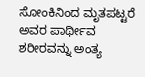ಸೋಂಕಿನಿಂದ ಮೃತಪಟ್ಟರೆ ಅವರ ಪಾರ್ಥೀವ ಶರೀರವನ್ನು ಅಂತ್ಯ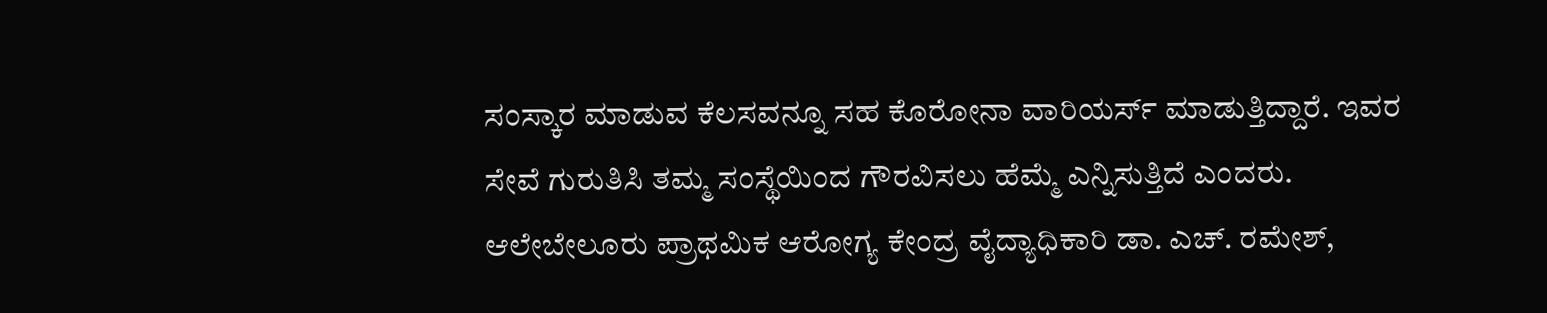ಸಂಸ್ಕಾರ ಮಾಡುವ ಕೆಲಸವನ್ನೂ ಸಹ ಕೊರೋನಾ ವಾರಿಯರ್ಸ್‌ ಮಾಡುತ್ತಿದ್ದಾರೆ. ಇವರ  ಸೇವೆ ಗುರುತಿಸಿ ತಮ್ಮ ಸಂಸ್ಥೆಯಿಂದ ಗೌರವಿಸಲು ಹೆಮ್ಮೆ ಎನ್ನಿಸುತ್ತಿದೆ ಎಂದರು.
ಆಲೇಬೇಲೂರು ಪ್ರಾಥಮಿಕ ಆರೋಗ್ಯ ಕೇಂದ್ರ ವೈದ್ಯಾಧಿಕಾರಿ ಡಾ. ಎಚ್‌. ರಮೇಶ್‌,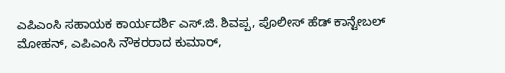ಎಪಿಎಂಸಿ ಸಹಾಯಕ ಕಾರ್ಯದರ್ಶಿ ಎಸ್‌.ಜಿ. ಶಿವಪ್ಪ, ಪೊಲೀಸ್‌ ಹೆಡ್‌ ಕಾನ್ಟೇಬಲ್‌ ಮೋಹನ್‌, ಎಪಿಎಂಸಿ ನೌಕರರಾದ ಕುಮಾರ್,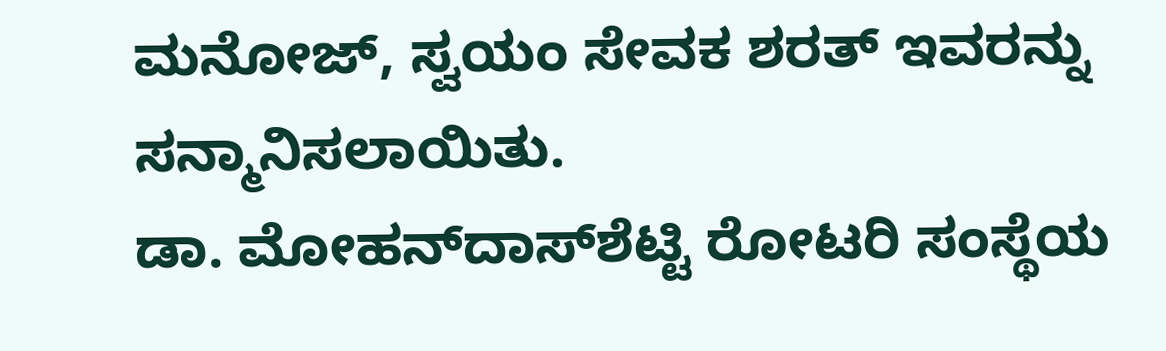ಮನೋಜ್‌, ಸ್ವಯಂ ಸೇವಕ ಶರತ್‌ ಇವರನ್ನು ಸನ್ಮಾನಿಸಲಾಯಿತು.
ಡಾ. ಮೋಹನ್‌ದಾಸ್‌ಶೆಟ್ಟಿ ರೋಟರಿ ಸಂಸ್ಥೆಯ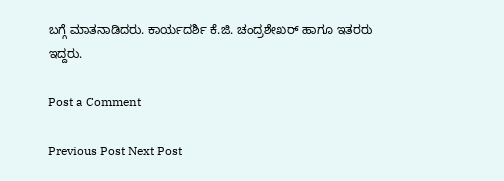ಬಗ್ಗೆ ಮಾತನಾಡಿದರು. ಕಾರ್ಯದರ್ಶಿ ಕೆ.ಜಿ. ಚಂದ್ರಶೇಖರ್‌ ಹಾಗೂ ಇತರರು ಇದ್ದರು.

Post a Comment

Previous Post Next Post